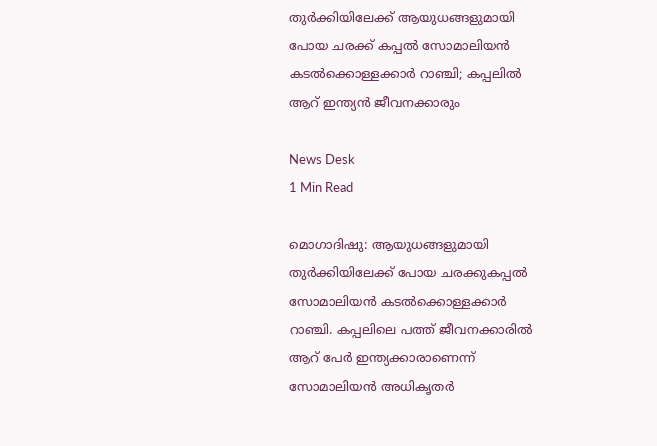തുര്‍ക്കിയിലേക്ക് ആയുധങ്ങളുമായി പോയ ചരക്ക് കപ്പല്‍ സോമാലിയന്‍ കടല്‍ക്കൊള്ളക്കാര്‍ റാഞ്ചി; കപ്പലില്‍ ആറ് ഇന്ത്യന്‍ ജീവനക്കാരും

News Desk
1 Min Read

മൊഗാദിഷു: ആയുധങ്ങളുമായി തുര്‍ക്കിയിലേക്ക് പോയ ചരക്കുകപ്പല്‍ സോമാലിയന്‍ കടല്‍ക്കൊള്ളക്കാര്‍ റാഞ്ചി. കപ്പലിലെ പത്ത് ജീവനക്കാരില്‍ ആറ് പേര്‍ ഇന്ത്യക്കാരാണെന്ന് സോമാലിയന്‍ അധികൃതര്‍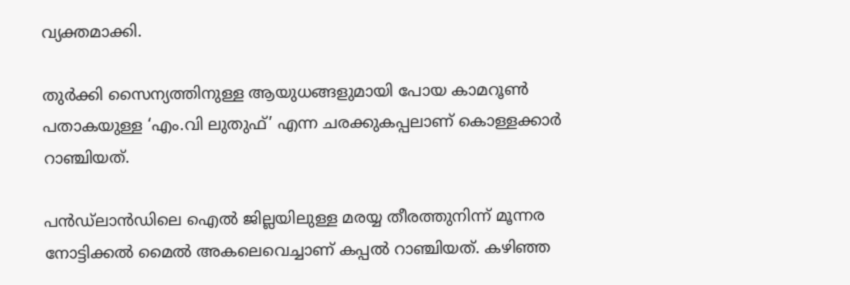വ്യക്തമാക്കി.

തുര്‍ക്കി സൈന്യത്തിനുള്ള ആയുധങ്ങളുമായി പോയ കാമറൂണ്‍ പതാകയുള്ള ‘എം.വി ലുതുഫ്’ എന്ന ചരക്കുകപ്പലാണ് കൊള്ളക്കാര്‍ റാഞ്ചിയത്.

പന്‍ഡ്ലാന്‍ഡിലെ ഐല്‍ ജില്ലയിലുള്ള മരയ്യ തീരത്തുനിന്ന് മൂന്നര നോട്ടിക്കല്‍ മൈല്‍ അകലെവെച്ചാണ് കപ്പല്‍ റാഞ്ചിയത്. കഴിഞ്ഞ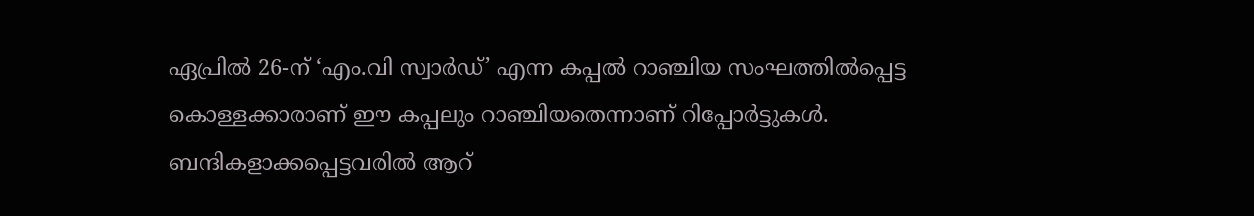ഏപ്രില്‍ 26-ന് ‘എം.വി സ്വാര്‍ഡ്’ എന്ന കപ്പല്‍ റാഞ്ചിയ സംഘത്തില്‍പ്പെട്ട കൊള്ളക്കാരാണ് ഈ കപ്പലും റാഞ്ചിയതെന്നാണ് റിപ്പോര്‍ട്ടുകള്‍. ബന്ദികളാക്കപ്പെട്ടവരില്‍ ആറ്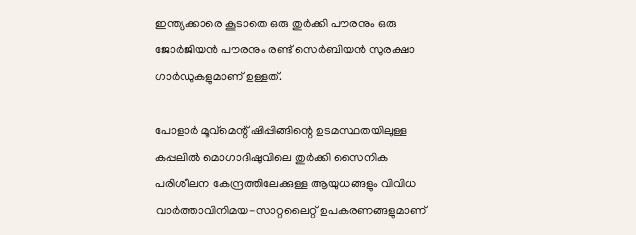ഇന്ത്യക്കാരെ കൂടാതെ ഒരു തുര്‍ക്കി പൗരനും ഒരു ജോര്‍ജിയന്‍ പൗരനും രണ്ട് സെര്‍ബിയന്‍ സുരക്ഷാ ഗാര്‍ഡുകളുമാണ് ഉള്ളത്.

പോളാര്‍ മൂവ്‌മെന്റ് ഷിപ്പിങ്ങിന്റെ ഉടമസ്ഥതയിലുള്ള കപ്പലില്‍ മൊഗാദിഷുവിലെ തുര്‍ക്കി സൈനിക പരിശീലന കേന്ദ്രത്തിലേക്കുള്ള ആയുധങ്ങളും വിവിധ വാര്‍ത്താവിനിമയ-സാറ്റലൈറ്റ് ഉപകരണങ്ങളുമാണ്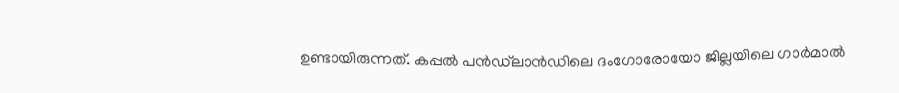ഉണ്ടായിരുന്നത്. കപ്പല്‍ പന്‍ഡ്‌ലാന്‍ഡിലെ ദംഗോരോയോ ജില്ലയിലെ ഗാര്‍മാല്‍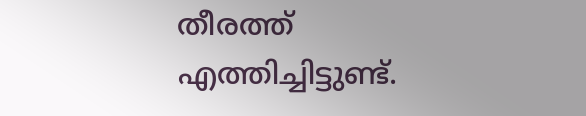തീരത്ത് എത്തിച്ചിട്ടുണ്ട്.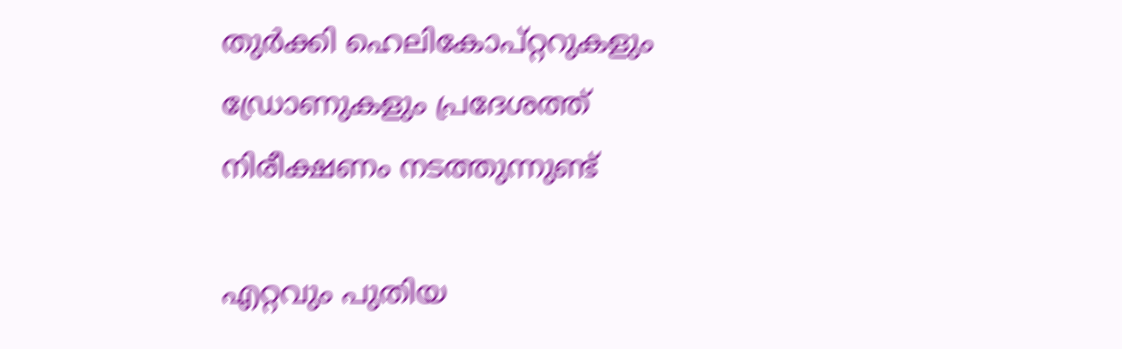തുര്‍ക്കി ഹെലികോപ്റ്ററുകളും ഡ്രോണുകളും പ്രദേശത്ത് നിരീക്ഷണം നടത്തുന്നുണ്ട്

എറ്റവും പുതിയ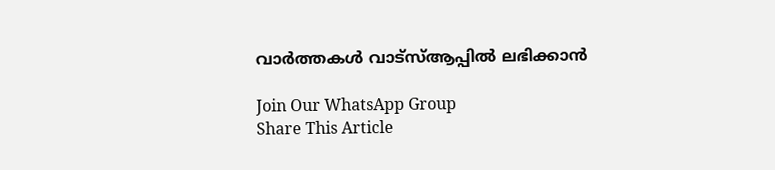വാർത്തകൾ വാട്സ്ആപ്പിൽ ലഭിക്കാൻ

Join Our WhatsApp Group
Share This Article